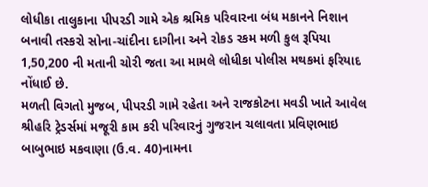લોધીકા તાલુકાના પીપરડી ગામે એક શ્રમિક પરિવારના બંધ મકાનને નિશાન બનાવી તસ્કરો સોના-ચાંદીના દાગીના અને રોકડ રકમ મળી કુલ રૂપિયા 1,50,200 ની મતાની ચોરી જતા આ મામલે લોધીકા પોલીસ મથકમાં ફરિયાદ નોંધાઈ છે.
મળતી વિગતો મુજબ, પીપરડી ગામે રહેતા અને રાજકોટના મવડી ખાતે આવેલ શ્રીહરિ ટ્રેડર્સમાં મજૂરી કામ કરી પરિવારનું ગુજરાન ચલાવતા પ્રવિણભાઇ બાબુભાઇ મકવાણા (ઉ.વ. 40)નામના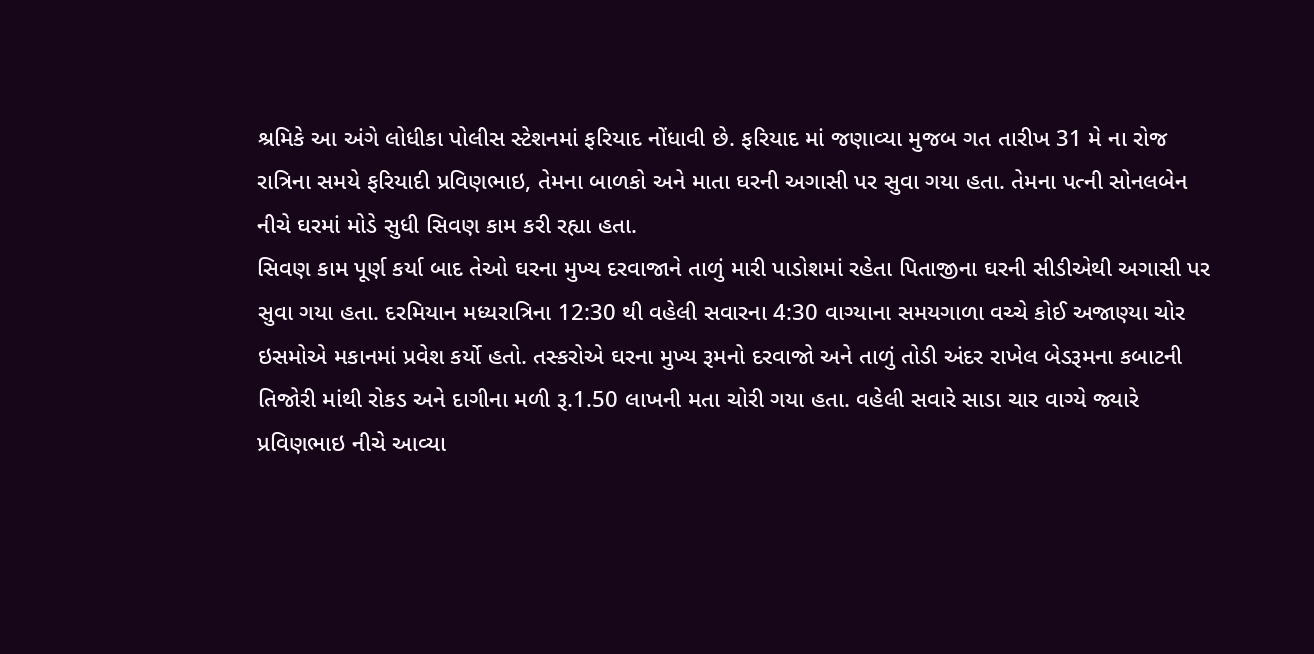શ્રમિકે આ અંગે લોધીકા પોલીસ સ્ટેશનમાં ફરિયાદ નોંધાવી છે. ફરિયાદ માં જણાવ્યા મુજબ ગત તારીખ 31 મે ના રોજ રાત્રિના સમયે ફરિયાદી પ્રવિણભાઇ, તેમના બાળકો અને માતા ઘરની અગાસી પર સુવા ગયા હતા. તેમના પત્ની સોનલબેન નીચે ઘરમાં મોડે સુધી સિવણ કામ કરી રહ્યા હતા.
સિવણ કામ પૂર્ણ કર્યા બાદ તેઓ ઘરના મુખ્ય દરવાજાને તાળું મારી પાડોશમાં રહેતા પિતાજીના ઘરની સીડીએથી અગાસી પર સુવા ગયા હતા. દરમિયાન મધ્યરાત્રિના 12:30 થી વહેલી સવારના 4:30 વાગ્યાના સમયગાળા વચ્ચે કોઈ અજાણ્યા ચોર ઇસમોએ મકાનમાં પ્રવેશ કર્યો હતો. તસ્કરોએ ઘરના મુખ્ય રૂમનો દરવાજો અને તાળું તોડી અંદર રાખેલ બેડરૂમના કબાટની તિજોરી માંથી રોકડ અને દાગીના મળી રૂ.1.50 લાખની મતા ચોરી ગયા હતા. વહેલી સવારે સાડા ચાર વાગ્યે જ્યારે પ્રવિણભાઇ નીચે આવ્યા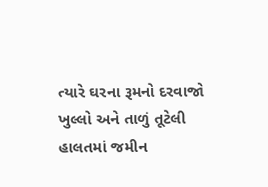ત્યારે ઘરના રૂમનો દરવાજો ખુલ્લો અને તાળું તૂટેલી હાલતમાં જમીન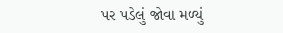પર પડેલું જોવા મળ્યું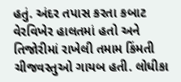હતું. અંદર તપાસ કરતા કબાટ વેરવિખેર હાલતમાં હતો અને તિજોરીમાં રાખેલી તમામ કિંમતી ચીજવસ્તુઓ ગાયબ હતી. લોધીકા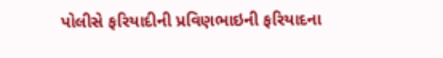પોલીસે ફરિયાદીની પ્રવિણભાઇની ફરિયાદના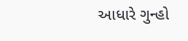આધારે ગુન્હો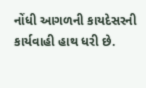નોંધી આગળની કાયદેસરની કાર્યવાહી હાથ ધરી છે.